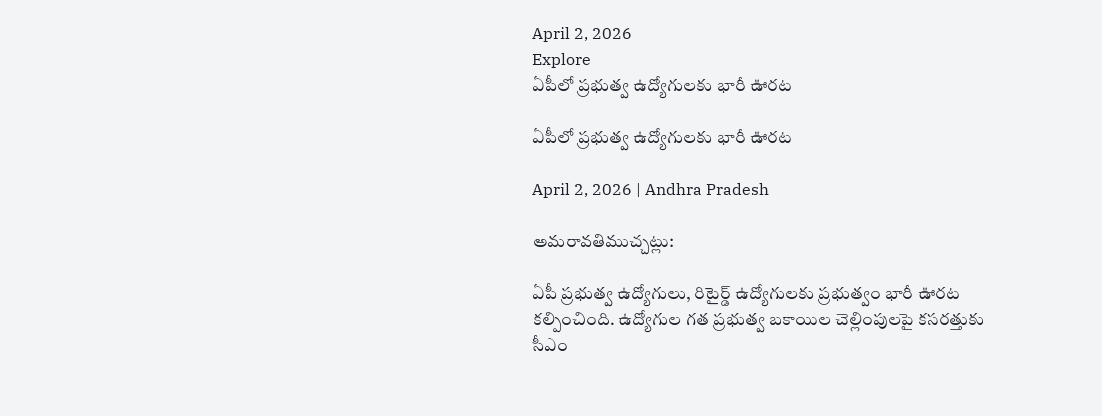April 2, 2026
Explore
ఏపీలో ప్రభుత్వ ఉద్యోగులకు భారీ ఊరట

ఏపీలో ప్రభుత్వ ఉద్యోగులకు భారీ ఊరట

April 2, 2026 | Andhra Pradesh

అమరావతిముచ్చట్లు:

ఏపీ ప్రభుత్వ ఉద్యోగులు, రిటైర్డ్‌ ఉద్యోగులకు ప్రభుత్వం భారీ ఊరట కల్పించింది. ఉద్యోగుల గత ప్రభుత్వ బకాయిల చెల్లింపులపై కసరత్తుకు సీఎం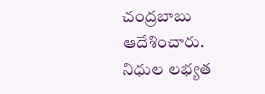చంద్రబాబు ఆదేశించారు. నిధుల లభ్యత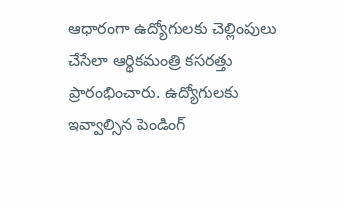ఆధారంగా ఉద్యోగులకు చెల్లింపులు చేసేలా ఆర్థికమంత్రి కసరత్తు ప్రారంభించారు. ఉద్యోగులకు ఇవ్వాల్సిన పెండింగ్‌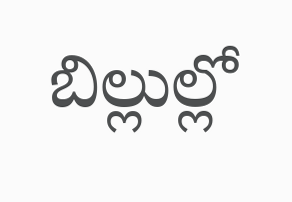బిల్లుల్లో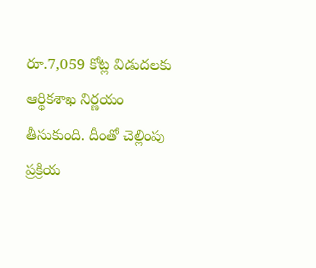రూ.7,059 కోట్ల విడుదలకు ఆర్థికశాఖ నిర్ణయం తీసుకుంది. దీంతో చెల్లింపు ప్రక్రియ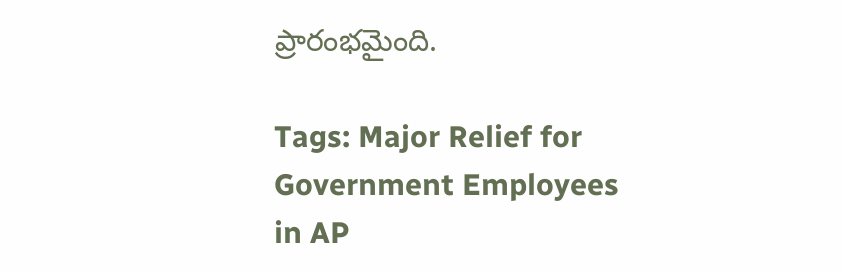ప్రారంభమైంది.

Tags: Major Relief for Government Employees in AP